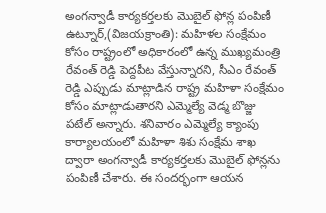అంగన్వాడీ కార్యకర్తలకు మొబైల్ ఫోన్ల పంపిణీ
ఉట్నూర్,(విజయక్రాంతి): మహిళల సంక్షేమం కోసం రాష్ట్రంలో అధికారంలో ఉన్న ముఖ్యమంత్రి రేవంత్ రెడ్డి పెద్దపీట వేస్తున్నారని, సీఎం రేవంత్ రెడ్డి ఎప్పుడు మాట్లాడిన రాష్ట్ర మహిళా సంక్షేమం కోసం మాట్లాడుతారని ఎమ్మెల్యే వెడ్మ బొజ్జు పటేల్ అన్నారు. శనివారం ఎమ్మెల్యే క్యాంపు కార్యాలయంలో మహిళా శిశు సంక్షేమ శాఖ ద్వారా అంగన్వాడీ కార్యకర్తలకు మొబైల్ ఫోన్లను పంపిణీ చేశారు. ఈ సందర్భంగా ఆయన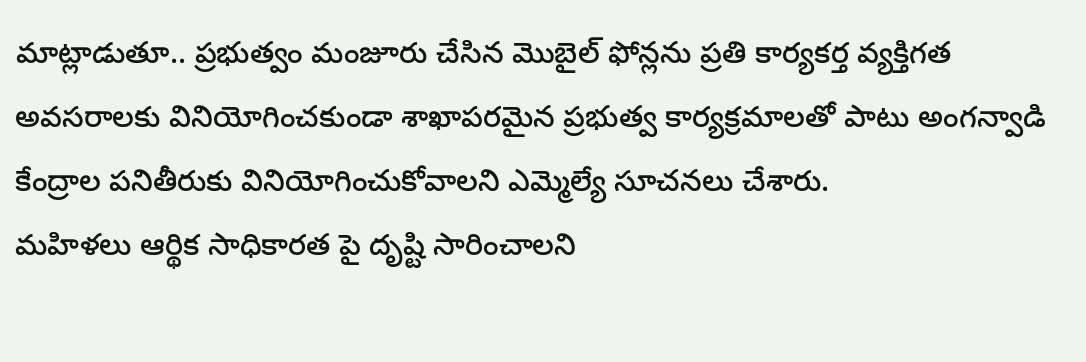మాట్లాడుతూ.. ప్రభుత్వం మంజూరు చేసిన మొబైల్ ఫోన్లను ప్రతి కార్యకర్త వ్యక్తిగత అవసరాలకు వినియోగించకుండా శాఖాపరమైన ప్రభుత్వ కార్యక్రమాలతో పాటు అంగన్వాడి కేంద్రాల పనితీరుకు వినియోగించుకోవాలని ఎమ్మెల్యే సూచనలు చేశారు.
మహిళలు ఆర్థిక సాధికారత పై దృష్టి సారించాలని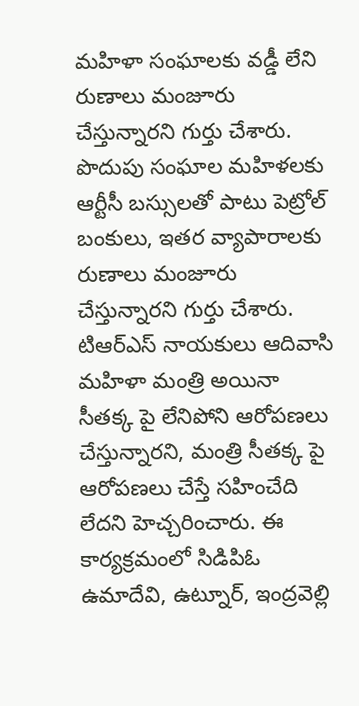మహిళా సంఘాలకు వడ్డీ లేని రుణాలు మంజూరు చేస్తున్నారని గుర్తు చేశారు. పొదుపు సంఘాల మహిళలకు ఆర్టీసీ బస్సులతో పాటు పెట్రోల్ బంకులు, ఇతర వ్యాపారాలకు రుణాలు మంజూరు చేస్తున్నారని గుర్తు చేశారు. టిఆర్ఎస్ నాయకులు ఆదివాసి మహిళా మంత్రి అయినా సీతక్క పై లేనిపోని ఆరోపణలు చేస్తున్నారని, మంత్రి సీతక్క పై ఆరోపణలు చేస్తే సహించేది లేదని హెచ్చరించారు. ఈ కార్యక్రమంలో సిడిపిఓ ఉమాదేవి, ఉట్నూర్, ఇంద్రవెల్లి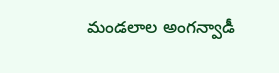మండలాల అంగన్వాడీ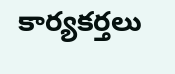కార్యకర్తలు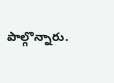పాల్గొన్నారు.